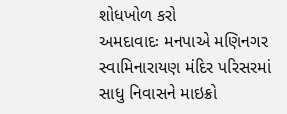શોધખોળ કરો
અમદાવાદઃ મનપાએ મણિનગર સ્વામિનારાયણ મંદિર પરિસરમાં સાધુ નિવાસને માઇક્રો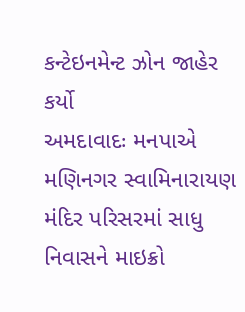કન્ટેઇનમેન્ટ ઝોન જાહેર કર્યો
અમદાવાદઃ મનપાએ મણિનગર સ્વામિનારાયણ મંદિર પરિસરમાં સાધુ નિવાસને માઇક્રો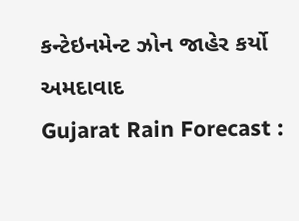કન્ટેઇનમેન્ટ ઝોન જાહેર કર્યો
અમદાવાદ
Gujarat Rain Forecast :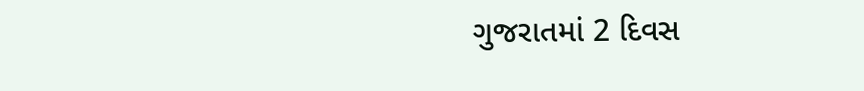ગુજરાતમાં 2 દિવસ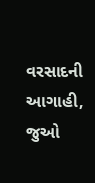વરસાદની આગાહી, જુઓ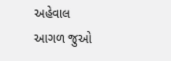અહેવાલ
આગળ જુઓ